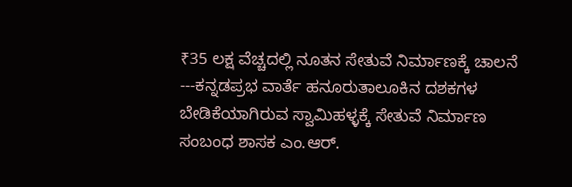₹35 ಲಕ್ಷ ವೆಚ್ಚದಲ್ಲಿ ನೂತನ ಸೇತುವೆ ನಿರ್ಮಾಣಕ್ಕೆ ಚಾಲನೆ
---ಕನ್ನಡಪ್ರಭ ವಾರ್ತೆ ಹನೂರುತಾಲೂಕಿನ ದಶಕಗಳ ಬೇಡಿಕೆಯಾಗಿರುವ ಸ್ವಾಮಿಹಳ್ಳಕ್ಕೆ ಸೇತುವೆ ನಿರ್ಮಾಣ ಸಂಬಂಧ ಶಾಸಕ ಎಂ.ಆರ್.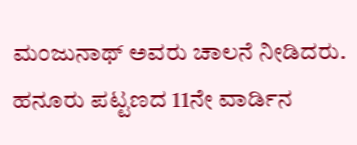ಮಂಜುನಾಥ್ ಅವರು ಚಾಲನೆ ನೀಡಿದರು.
ಹನೂರು ಪಟ್ಟಣದ 11ನೇ ವಾರ್ಡಿನ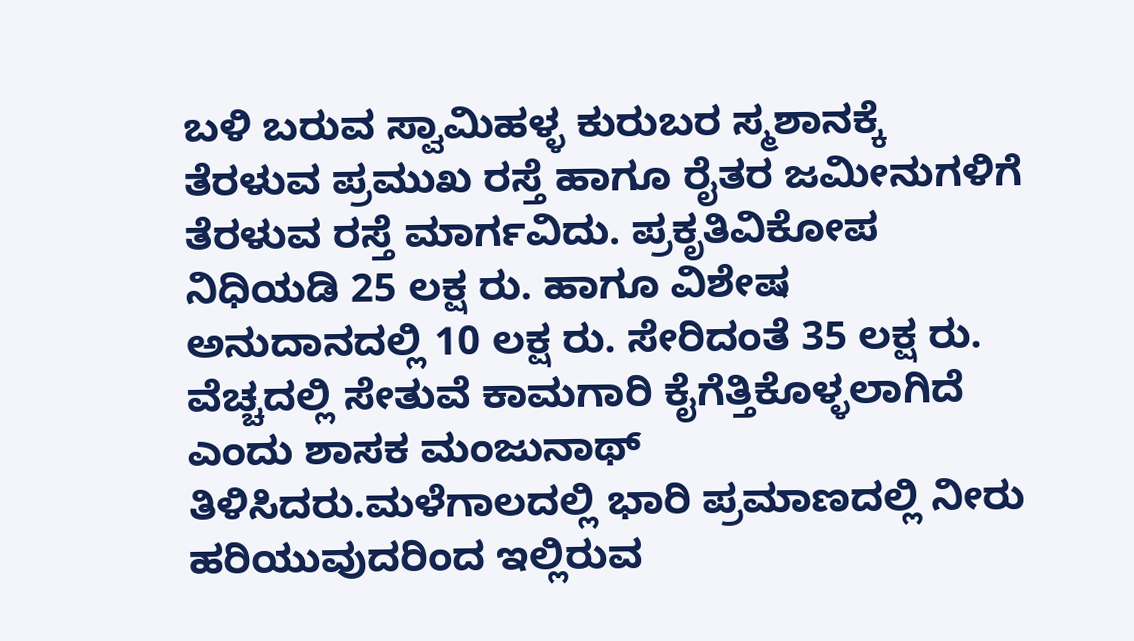ಬಳಿ ಬರುವ ಸ್ವಾಮಿಹಳ್ಳ ಕುರುಬರ ಸ್ಮಶಾನಕ್ಕೆ ತೆರಳುವ ಪ್ರಮುಖ ರಸ್ತೆ ಹಾಗೂ ರೈತರ ಜಮೀನುಗಳಿಗೆ ತೆರಳುವ ರಸ್ತೆ ಮಾರ್ಗವಿದು. ಪ್ರಕೃತಿವಿಕೋಪ ನಿಧಿಯಡಿ 25 ಲಕ್ಷ ರು. ಹಾಗೂ ವಿಶೇಷ ಅನುದಾನದಲ್ಲಿ 10 ಲಕ್ಷ ರು. ಸೇರಿದಂತೆ 35 ಲಕ್ಷ ರು. ವೆಚ್ಚದಲ್ಲಿ ಸೇತುವೆ ಕಾಮಗಾರಿ ಕೈಗೆತ್ತಿಕೊಳ್ಳಲಾಗಿದೆ ಎಂದು ಶಾಸಕ ಮಂಜುನಾಥ್ ತಿಳಿಸಿದರು.ಮಳೆಗಾಲದಲ್ಲಿ ಭಾರಿ ಪ್ರಮಾಣದಲ್ಲಿ ನೀರು ಹರಿಯುವುದರಿಂದ ಇಲ್ಲಿರುವ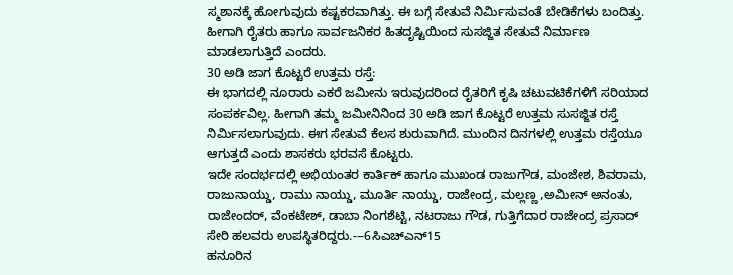ಸ್ಮಶಾನಕ್ಕೆ ಹೋಗುವುದು ಕಷ್ಟಕರವಾಗಿತ್ತು. ಈ ಬಗ್ಗೆ ಸೇತುವೆ ನಿರ್ಮಿಸುವಂತೆ ಬೇಡಿಕೆಗಳು ಬಂದಿತ್ತು. ಹೀಗಾಗಿ ರೈತರು ಹಾಗೂ ಸಾರ್ವಜನಿಕರ ಹಿತದೃಷ್ಟಿಯಿಂದ ಸುಸಜ್ಜಿತ ಸೇತುವೆ ನಿರ್ಮಾಣ ಮಾಡಲಾಗುತ್ತಿದೆ ಎಂದರು.
30 ಅಡಿ ಜಾಗ ಕೊಟ್ಟರೆ ಉತ್ತಮ ರಸ್ತೆ:
ಈ ಭಾಗದಲ್ಲಿ ನೂರಾರು ಎಕರೆ ಜಮೀನು ಇರುವುದರಿಂದ ರೈತರಿಗೆ ಕೃಷಿ ಚಟುವಟಿಕೆಗಳಿಗೆ ಸರಿಯಾದ ಸಂಪರ್ಕವಿಲ್ಲ. ಹೀಗಾಗಿ ತಮ್ಮ ಜಮೀನಿನಿಂದ 30 ಅಡಿ ಜಾಗ ಕೊಟ್ಟರೆ ಉತ್ತಮ ಸುಸಜ್ಜಿತ ರಸ್ತೆ ನಿರ್ಮಿಸಲಾಗುವುದು. ಈಗ ಸೇತುವೆ ಕೆಲಸ ಶುರುವಾಗಿದೆ. ಮುಂದಿನ ದಿನಗಳಲ್ಲಿ ಉತ್ತಮ ರಸ್ತೆಯೂ ಆಗುತ್ತದೆ ಎಂದು ಶಾಸಕರು ಭರವಸೆ ಕೊಟ್ಟರು.
ಇದೇ ಸಂದರ್ಭದಲ್ಲಿ ಅಭಿಯಂತರ ಕಾರ್ತಿಕ್ ಹಾಗೂ ಮುಖಂಡ ರಾಜುಗೌಡ, ಮಂಜೇಶ, ಶಿವರಾಮ, ರಾಜುನಾಯ್ಡು, ರಾಮು ನಾಯ್ಡು, ಮೂರ್ತಿ ನಾಯ್ಡು, ರಾಜೇಂದ್ರ, ಮಲ್ಲಣ್ಣ ,ಅಮೀನ್ ಅನಂತು, ರಾಜೇಂದರ್, ವೆಂಕಟೇಶ್, ಡಾಬಾ ನಿಂಗಶೆಟ್ಟಿ, ನಟರಾಜು ಗೌಡ, ಗುತ್ತಿಗೆದಾರ ರಾಜೇಂದ್ರ ಪ್ರಸಾದ್ ಸೇರಿ ಹಲವರು ಉಪಸ್ಥಿತರಿದ್ದರು.---6ಸಿಎಚ್ಎನ್15
ಹನೂರಿನ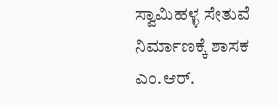ಸ್ವಾಮಿಹಳ್ಳ ಸೇತುವೆ ನಿರ್ಮಾಣಕ್ಕೆ ಶಾಸಕ ಎಂ.ಆರ್.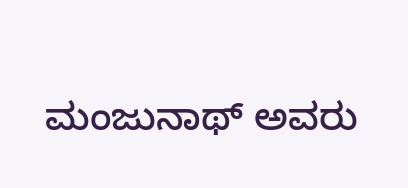ಮಂಜುನಾಥ್ ಅವರು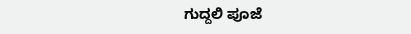ಗುದ್ದಲಿ ಪೂಜೆ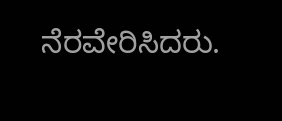ನೆರವೇರಿಸಿದರು.